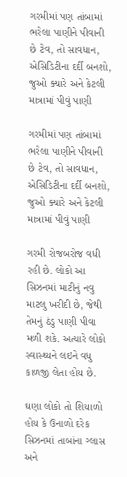ગરમીમાં પણ તાંબામાં ભરેલા પાણીને પીવાની છે ટેવ, તો સાવધાન, એસિડિટીના દર્દી બનશો, જુઓ ક્યારે અને કેટલી માત્રામાં પીવું પાણી

ગરમીમાં પણ તાંબામાં ભરેલા પાણીને પીવાની છે ટેવ, તો સાવધાન, એસિડિટીના દર્દી બનશો, જુઓ ક્યારે અને કેટલી માત્રામાં પીવું પાણી

ગરમી રોજબરોજ વધી રહી છે. લોકો આ સિઝનમાં માટીનું નવુ માટલુ ખરીદી છે, જેથી તેમનું ઠંડુ પાણી પીવા મળી શકે. અત્યારે લોકો સ્વાસ્થ્યને લઇને વધુ કાળજી લેતા હોય છે.

ઘણા લોકો તો શિયાળો હોય કે ઉનાળો દરેક સિઝનમાં તાબાંના ગ્લાસ અને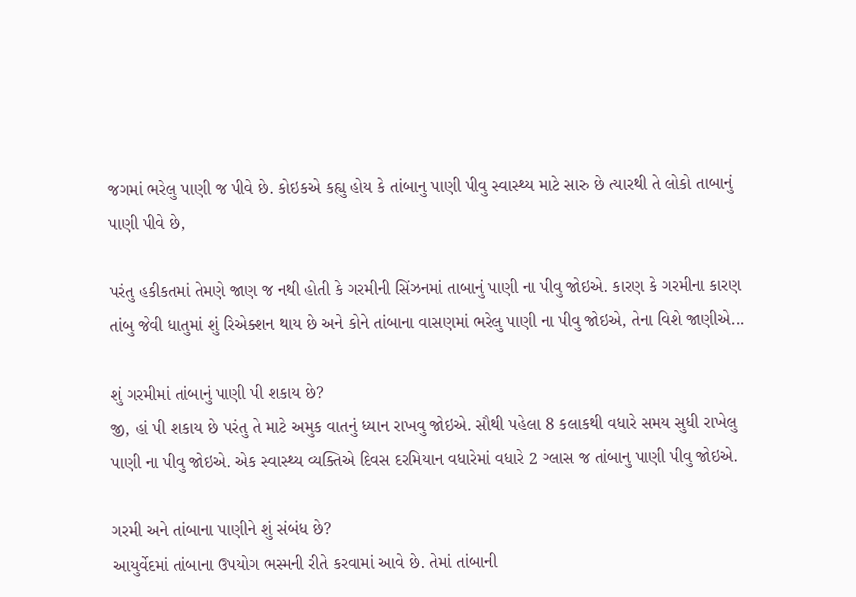જગમાં ભરેલુ પાણી જ પીવે છે. કોઇકએ કહ્યુ હોય કે તાંબાનુ પાણી પીવુ સ્વાસ્થ્ય માટે સારુ છે ત્યારથી તે લોકો તાબાનું પાણી પીવે છે,

પરંતુ હકીકતમાં તેમણે જાણ જ નથી હોતી કે ગરમીની સિંઝનમાં તાબાનું પાણી ના પીવુ જોઇએ. કારણ કે ગરમીના કારણ તાંબુ જેવી ધાતુમાં શું રિએક્શન થાય છે અને કોને તાંબાના વાસણમાં ભરેલુ પાણી ના પીવુ જોઇએ, તેના વિશે જાણીએ...

શું ગરમીમાં તાંબાનું પાણી પી શકાય છે?
જી, હાં પી શકાય છે પરંતુ તે માટે અમુક વાતનું ધ્યાન રાખવુ જોઇએ. સૌથી પહેલા 8 કલાકથી વધારે સમય સુધી રાખેલુ પાણી ના પીવુ જોઇએ. એક સ્વાસ્થ્ય વ્યક્તિએ દિવસ દરમિયાન વધારેમાં વધારે 2 ગ્લાસ જ તાંબાનુ પાણી પીવુ જોઇએ.

ગરમી અને તાંબાના પાણીને શું સંબંધ છે?
આયુર્વેદમાં તાંબાના ઉપયોગ ભસ્મની રીતે કરવામાં આવે છે. તેમાં તાંબાની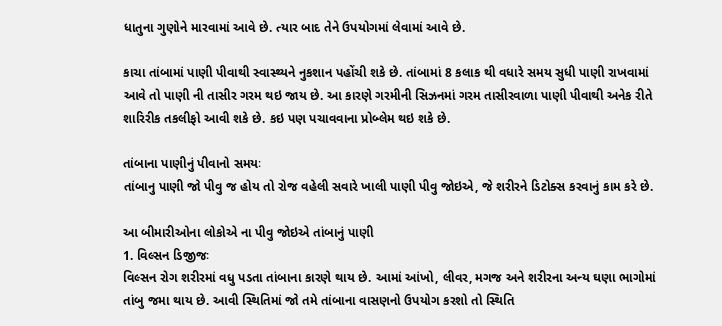ધાતુના ગુણોને મારવામાં આવે છે. ત્યાર બાદ તેને ઉપયોગમાં લેવામાં આવે છે.

કાચા તાંબામાં પાણી પીવાથી સ્વાસ્થ્યને નુકશાન પહોંચી શકે છે. તાંબામાં 8 કલાક થી વધારે સમય સુધી પાણી રાખવામાં આવે તો પાણી ની તાસીર ગરમ થઇ જાય છે. આ કારણે ગરમીની સિઝનમાં ગરમ તાસીરવાળા પાણી પીવાથી અનેક રીતે શારિરીક તકલીફો આવી શકે છે. કઇ પણ પચાવવાના પ્રોબ્લેમ થઇ શકે છે.

તાંબાના પાણીનું પીવાનો સમયઃ
તાંબાનુ પાણી જો પીવુ જ હોય તો રોજ વહેલી સવારે ખાલી પાણી પીવુ જોઇએ, જે શરીરને ડિટોક્સ કરવાનું કામ કરે છે.

આ બીમારીઓના લોકોએ ના પીવુ જોઇએ તાંબાનું પાણી
1. વિલ્સન ડિજીજઃ
વિલ્સન રોગ શરીરમાં વધુ પડતા તાંબાના કારણે થાય છે. આમાં આંખો, લીવર, મગજ અને શરીરના અન્ય ઘણા ભાગોમાં તાંબુ જમા થાય છે. આવી સ્થિતિમાં જો તમે તાંબાના વાસણનો ઉપયોગ કરશો તો સ્થિતિ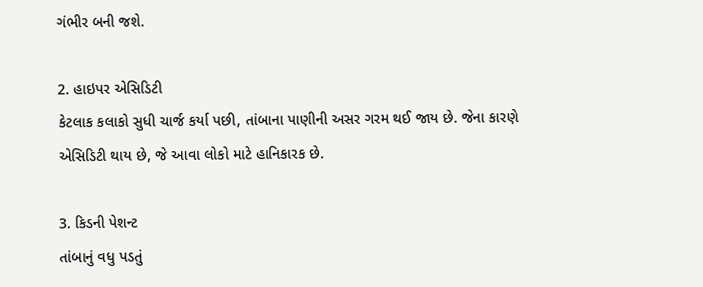ગંભીર બની જશે.

2. હાઇપર એસિડિટી
કેટલાક કલાકો સુધી ચાર્જ કર્યા પછી, તાંબાના પાણીની અસર ગરમ થઈ જાય છે. જેના કારણે એસિડિટી થાય છે, જે આવા લોકો માટે હાનિકારક છે.

3. કિડની પેશન્ટ
તાંબાનું વધુ પડતું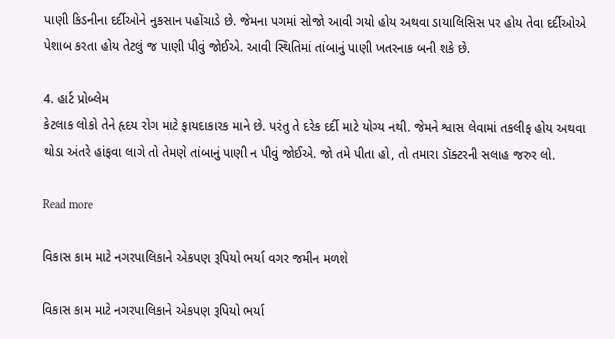પાણી કિડનીના દર્દીઓને નુકસાન પહોંચાડે છે. જેમના પગમાં સોજો આવી ગયો હોય અથવા ડાયાલિસિસ પર હોય તેવા દર્દીઓએ પેશાબ કરતા હોય તેટલું જ પાણી પીવું જોઈએ. આવી સ્થિતિમાં તાંબાનું પાણી ખતરનાક બની શકે છે.

4. હાર્ટ પ્રોબ્લેમ
કેટલાક લોકો તેને હૃદય રોગ માટે ફાયદાકારક માને છે. પરંતુ તે દરેક દર્દી માટે યોગ્ય નથી. જેમને શ્વાસ લેવામાં તકલીફ હોય અથવા થોડા અંતરે હાંફવા લાગે તો તેમણે તાંબાનું પાણી ન પીવું જોઈએ. જો તમે પીતા હો, તો તમારા ડૉક્ટરની સલાહ જરુર લો.

Read more

વિકાસ કામ માટે નગરપાલિકાને એકપણ રૂપિયો ભર્યા વગર જમીન મળશે

વિકાસ કામ માટે નગરપાલિકાને એકપણ રૂપિયો ભર્યા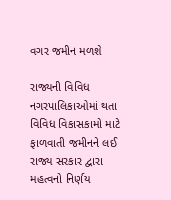વગર જમીન મળશે

રાજ્યની વિવિધ નગરપાલિકાઓમાં થતા વિવિધ વિકાસકામો માટે ફાળવાતી જમીનને લઈ રાજ્ય સરકાર દ્વારા મહત્વનો નિર્ણય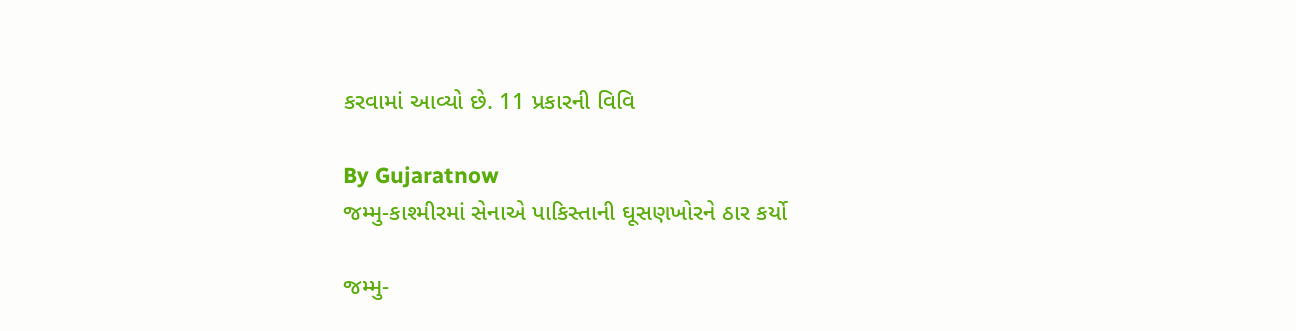કરવામાં આવ્યો છે. 11 પ્રકારની વિવિ

By Gujaratnow
જમ્મુ-કાશ્મીરમાં સેનાએ પાકિસ્તાની ઘૂસણખોરને ઠાર કર્યો

જમ્મુ-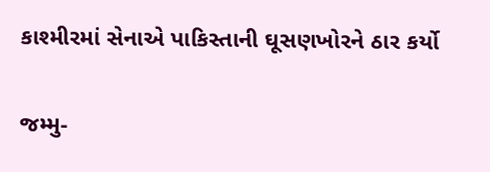કાશ્મીરમાં સેનાએ પાકિસ્તાની ઘૂસણખોરને ઠાર કર્યો

જમ્મુ-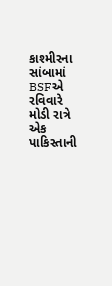કાશ્મીરના સાંબામાં BSFએ રવિવારે મોડી રાત્રે એક પાકિસ્તાની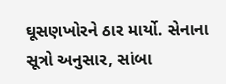ઘૂસણખોરને ઠાર માર્યો. સેનાના સૂત્રો અનુસાર, સાંબા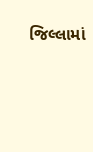જિલ્લામાં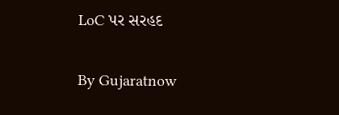LoC પર સરહદ

By Gujaratnow